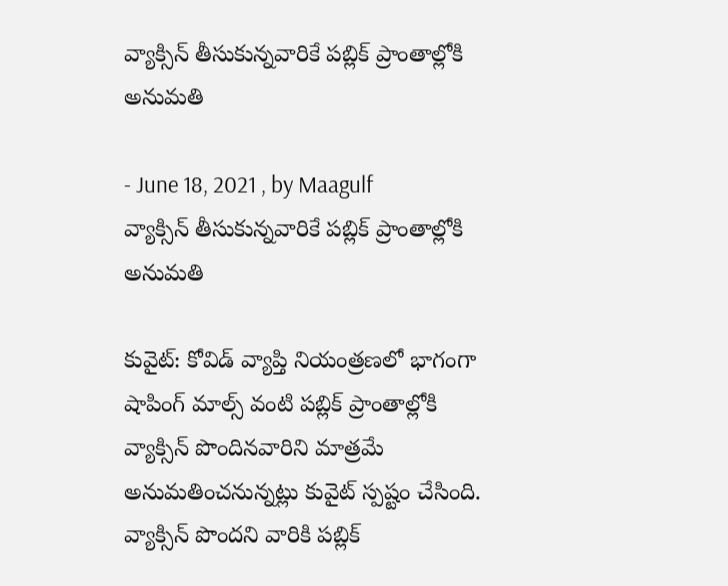వ్యాక్సిన్ తీసుకున్నవారికే పబ్లిక్ ప్రాంతాల్లోకి అనుమతి

- June 18, 2021 , by Maagulf
వ్యాక్సిన్ తీసుకున్నవారికే పబ్లిక్ ప్రాంతాల్లోకి అనుమతి

కువైట్: కోవిడ్ వ్యాప్తి నియంత్రణలో భాగంగా షాపింగ్ మాల్స్ వంటి పబ్లిక్ ప్రాంతాల్లోకి వ్యాక్సిన్ పొందినవారిని మాత్రమే అనుమతించనున్నట్లు కువైట్ స్పష్టం చేసింది. వ్యాక్సిన్ పొందని వారికి పబ్లిక్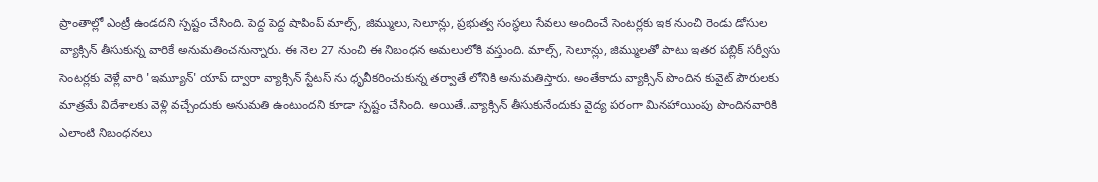ప్రాంతాల్లో ఎంట్రీ ఉండదని స్పష్టం చేసింది. పెద్ద పెద్ద షాపింప్ మాల్స్, జిమ్ములు, సెలూన్లు, ప్రభుత్వ సంస్థలు సేవలు అందించే సెంటర్లకు ఇక నుంచి రెండు డోసుల వ్యాక్సిన్ తీసుకున్న వారికే అనుమతించనున్నారు. ఈ నెల 27 నుంచి ఈ నిబంధన అమలులోకి వస్తుంది. మాల్స్, సెలూన్లు, జిమ్ములతో పాటు ఇతర పబ్లిక్ సర్వీసు సెంటర్లకు వెళ్లే వారి 'ఇమ్యూన్' యాప్ ద్వారా వ్యాక్సిన్ స్టేటస్ ను ధృవీకరించుకున్న తర్వాతే లోనికి అనుమతిస్తారు. అంతేకాదు వ్యాక్సిన్ పొందిన కువైట్ పౌరులకు మాత్రమే విదేశాలకు వెళ్లి వచ్చేందుకు అనుమతి ఉంటుందని కూడా స్పష్టం చేసింది. అయితే..వ్యాక్సిన్ తీసుకునేందుకు వైద్య పరంగా మినహాయింపు పొందినవారికి ఎలాంటి నిబంధనలు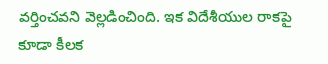వర్తించవని వెల్లడించింది. ఇక విదేశీయుల రాకపై కూడా కీలక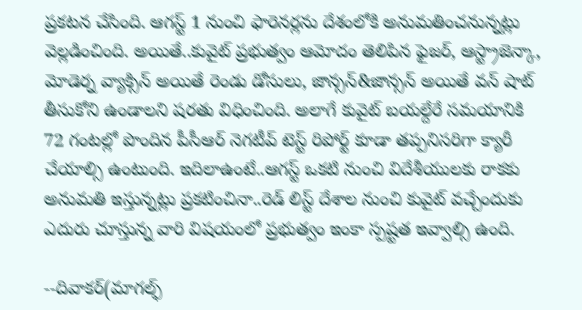ప్రకటన చేసింది. ఆగస్ట్ 1 నుంచి ఫారెనర్లను దేశంలోకి అనుమతించనున్నట్లు వెల్లడించింది. అయితే..కువైట్ ప్రభుత్వం ఆమోదం తెలిపిన ఫైజర్, ఆస్ట్రాజెన్కా, మోడెర్న వ్యాక్సిన్ అయితే రెండు డోసులు, జాన్సన్&జాన్సన్ అయితే వన్ షాట్ తీసుకోని ఉండాలని షరతు విధించింది. అలాగే కువైట్ బయల్దేరే సమయానికి 72 గంటల్లో పొందిన పీసీఆర్ నెగటీవ్ టెస్ట్ రిపోర్ట్ కూడా తప్పనిసరిగా క్యారీ చేయాల్సి ఉంటుంది. ఇదిలాఉంటే..ఆగస్ట్ ఒకటి నుంచి విదేశీయులకు రాకకు అనుమతి ఇస్తున్నట్లు ప్రకటించినా..రెడ్ లిస్ట్ దేశాల నుంచి కువైట్ వచ్చేందుకు ఎదురు చూస్తున్న వారి విషయంలో ప్రభుత్వం ఇంకా స్పష్టత ఇవ్వాల్సి ఉంది.

--దివాకర్(మాగల్ఫ్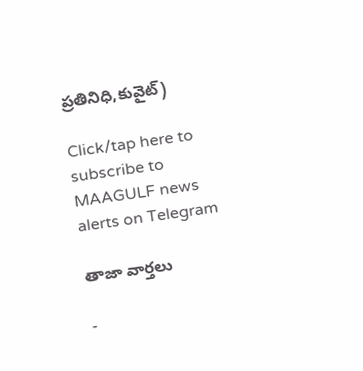ప్రతినిధి,కువైట్)

Click/tap here to subscribe to MAAGULF news alerts on Telegram

తాజా వార్తలు

-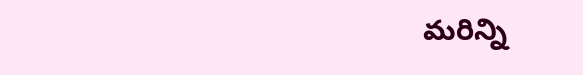మరిన్ని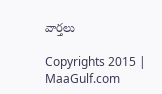వార్తలు

Copyrights 2015 | MaaGulf.com